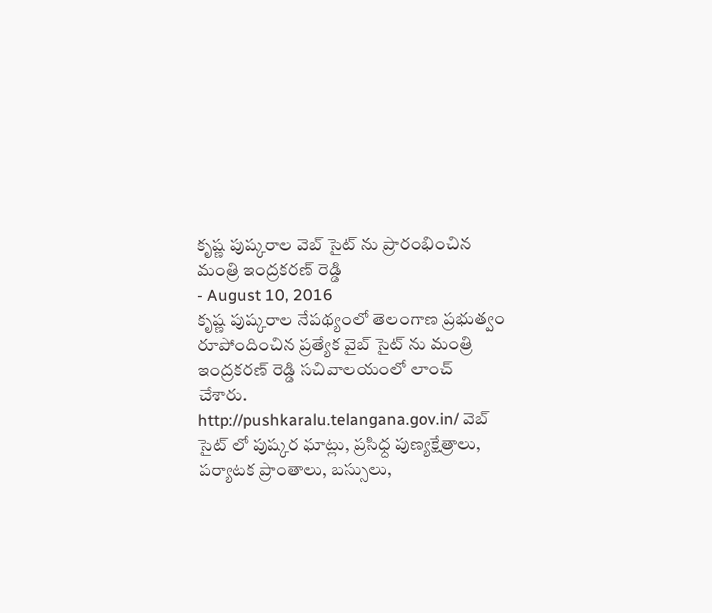కృష్ణ పుష్కరాల వెబ్ సైట్ ను ప్రారంభించిన మంత్రి ఇంద్రకరణ్ రెడ్డి
- August 10, 2016
కృష్ణ పుష్కరాల నేపథ్యంలో తెలంగాణ ప్రభుత్వం రూపోందించిన ప్రత్యేక వైబ్ సైట్ ను మంత్రి ఇంద్రకరణ్ రెడ్డి సచివాలయంలో లాంచ్ చేశారు. http://pushkaralu.telangana.gov.in/ వెబ్ సైట్ లో పుష్కర ఘాట్లు, ప్రసిధ్ద పుణ్యక్షేత్రాలు, పర్యాటక ప్రాంతాలు, బస్సులు,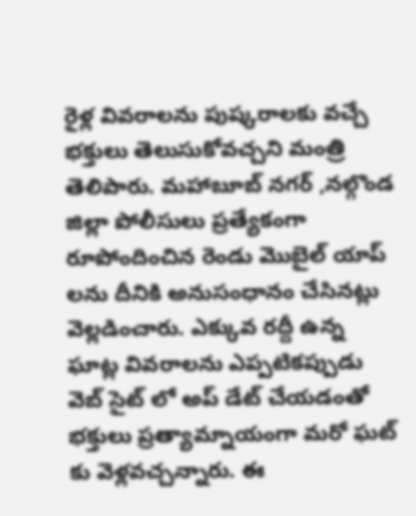రైళ్ల వివరాలను పుష్కరాలకు వచ్చే భక్తులు తెలుసుకోవచ్చని మంత్రి తెలిపారు. మహాబూబ్ నగర్ ,నల్గొండ జిల్లా పోలీసులు ప్రత్యేకంగా రూపోందించిన రెండు మొబైల్ యాప్ లను దీనికి అనుసంధానం చేసినట్లు వెల్లడించారు. ఎక్కువ రద్దీ ఉన్న ఘాట్ల వివరాలను ఎప్పటికప్పుడు వెబ్ సైట్ లో అప్ డేట్ చేయడంతో భక్తులు ప్రత్యామ్నాయంగా మరో ఘట్ కు వెళ్లవచ్చన్నారు. ఈ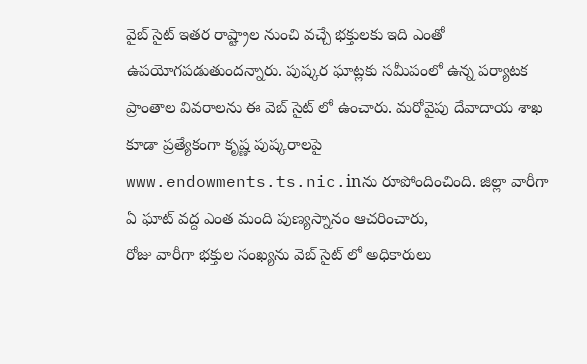వైబ్ సైట్ ఇతర రాష్ట్రాల నుంచి వచ్చే భక్తులకు ఇది ఎంతో ఉపయోగపడుతుందన్నారు. పుష్కర ఘాట్లకు సమీపంలో ఉన్న పర్యాటక ప్రాంతాల వివరాలను ఈ వెబ్ సైట్ లో ఉంచారు. మరోవైపు దేవాదాయ శాఖ కూడా ప్రత్యేకంగా కృష్ణ పుష్కరాలపై www.endowments.ts.nic.inను రూపోందించింది. జిల్లా వారీగా ఏ ఘాట్ వద్ద ఎంత మంది పుణ్యస్నానం ఆచరించారు,
రోజు వారీగా భక్తుల సంఖ్యను వెబ్ సైట్ లో అధికారులు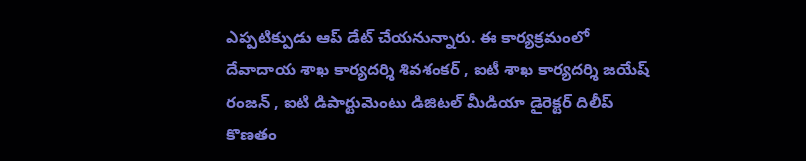ఎప్పటిక్పుడు ఆప్ డేట్ చేయనున్నారు. ఈ కార్యక్రమంలో దేవాదాయ శాఖ కార్యదర్శి శివశంకర్ , ఐటీ శాఖ కార్యదర్శి జయేష్ రంజన్ , ఐటి డిపార్టుమెంటు డిజిటల్ మీడియా డైరెక్టర్ దిలీప్ కొణతం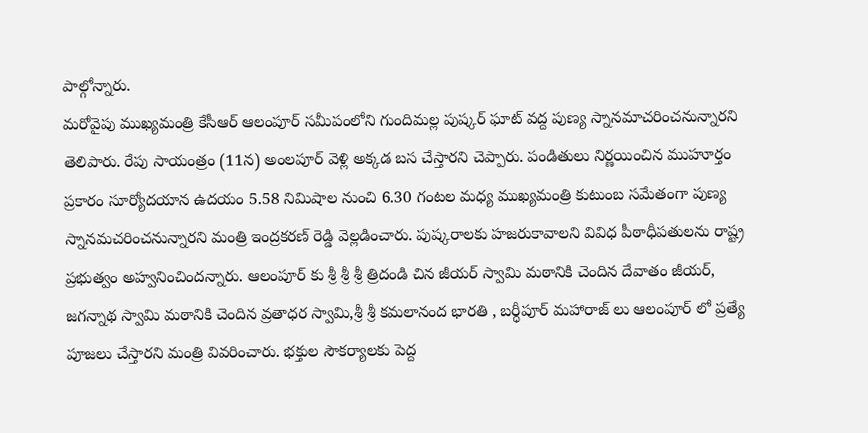పాల్గోన్నారు.
మరోవైపు ముఖ్యమంత్రి కేసీఆర్ ఆలంపూర్ సమీపంలోని గుందిమల్ల పుష్కర్ ఘాట్ వద్ద పుణ్య స్నానమాచరించనున్నారని తెలిపారు. రేపు సాయంత్రం (11న) అంలపూర్ వెళ్లి అక్కడ బస చేస్తారని చెప్పారు. పండితులు నిర్ణయించిన ముహూర్తం ప్రకారం సూర్యోదయాన ఉదయం 5.58 నిమిషాల నుంచి 6.30 గంటల మధ్య ముఖ్యమంత్రి కుటుంబ సమేతంగా పుణ్య స్నానమచరించనున్నారని మంత్రి ఇంద్రకరణ్ రెడ్డి వెల్లడించారు. పుష్కరాలకు హజరుకావాలని వివిధ పీఠాధీపతులను రాష్ట్ర ప్రభుత్వం అహ్వనించిందన్నారు. ఆలంపూర్ కు శ్రీ శ్రీ శ్రీ త్రిదండి చిన జీయర్ స్వామి మఠానికి చెందిన దేవాతం జీయర్, జగన్నాథ స్వామి మఠానికి చెందిన వ్రతాధర స్వామి,శ్రీ శ్రీ కమలానంద భారతి , బర్ధీపూర్ మహారాజ్ లు ఆలంపూర్ లో ప్రత్యే పూజలు చేస్తారని మంత్రి వివరించారు. భక్తుల సౌకర్యాలకు పెద్ద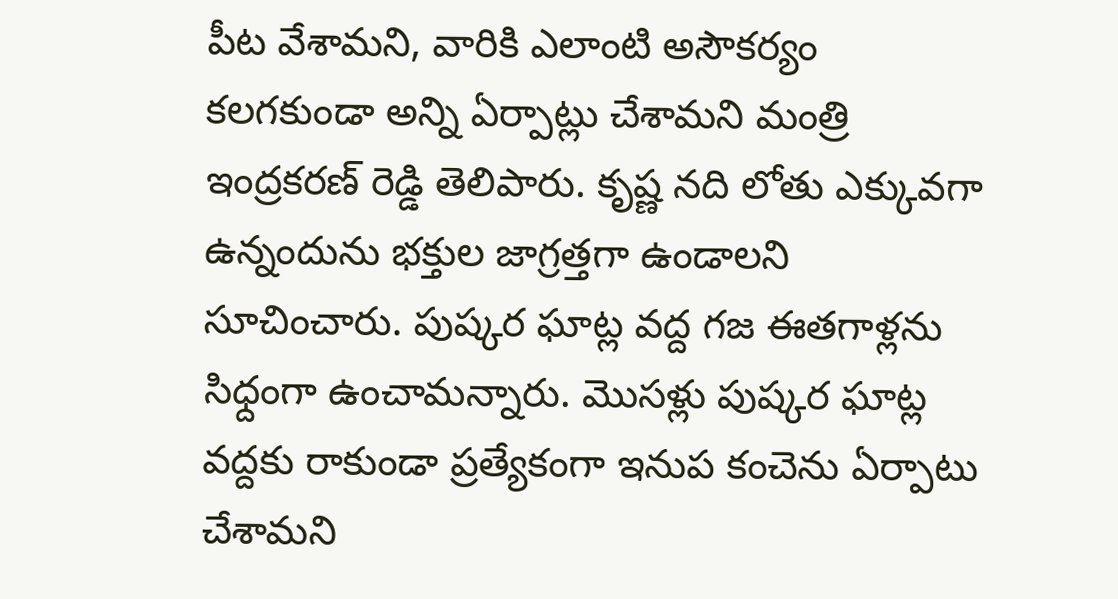పీట వేశామని, వారికి ఎలాంటి అసౌకర్యం కలగకుండా అన్ని ఏర్పాట్లు చేశామని మంత్రి ఇంద్రకరణ్ రెడ్డి తెలిపారు. కృష్ణ నది లోతు ఎక్కువగా ఉన్నందును భక్తుల జాగ్రత్తగా ఉండాలని సూచించారు. పుష్కర ఘాట్ల వద్ద గజ ఈతగాళ్లను సిధ్దంగా ఉంచామన్నారు. మొసళ్లు పుష్కర ఘాట్ల వద్దకు రాకుండా ప్రత్యేకంగా ఇనుప కంచెను ఏర్పాటు చేశామని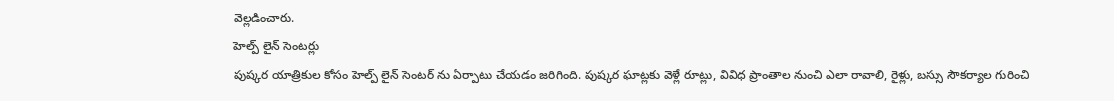వెల్లడించారు.
హెల్ప్ లైన్ సెంటర్లు
పుష్కర యాత్రికుల కోసం హెల్ప్ లైన్ సెంటర్ ను ఏర్పాటు చేయడం జరిగింది. పుష్కర ఘాట్లకు వెళ్లే రూట్లు, వివిధ ప్రాంతాల నుంచి ఎలా రావాలి, రైళ్లు, బస్సు సౌకర్యాల గురించి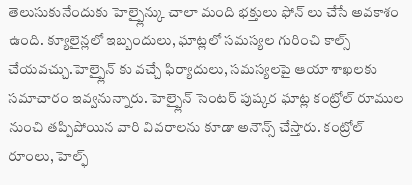తెలుసుకునేందుకు హెల్ప్లైన్కు చాలా మంది భక్తులు ఫోన్ లు చేసే అవకాశం ఉంది. క్యూలైన్లలో ఇబ్బందులు, ఘాట్లలో సమస్యల గురించి కాల్స్ చేయవచ్చు.హెల్ప్లైన్ కు వచ్చే ఫిర్యాదులు, సమస్యలపై ఆయా శాఖలకు సమాచారం ఇవ్వనున్నారు. హెల్ప్లైన్ సెంటర్ పుష్కర ఘాట్ల కంట్రోల్ రూముల నుంచి తప్పిపోయిన వారి వివరాలను కూడా అనౌన్స్ చేస్తారు. కంట్రోల్ రూంలు, హెల్ఫ్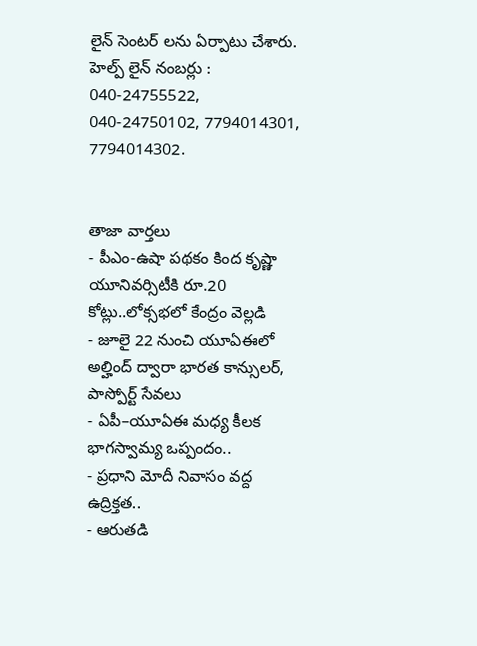లైన్ సెంటర్ లను ఏర్పాటు చేశారు. హెల్ప్ లైన్ నంబర్లు : 040-24755522, 040-24750102, 7794014301, 7794014302.


తాజా వార్తలు
- పీఎం-ఉషా పథకం కింద కృష్ణా యూనివర్సిటీకి రూ.20 కోట్లు..లోక్సభలో కేంద్రం వెల్లడి
- జూలై 22 నుంచి యూఏఈలో అల్హింద్ ద్వారా భారత కాన్సులర్, పాస్పోర్ట్ సేవలు
- ఏపీ–యూఏఈ మధ్య కీలక భాగస్వామ్య ఒప్పందం..
- ప్రధాని మోదీ నివాసం వద్ద ఉద్రిక్తత..
- ఆరుతడి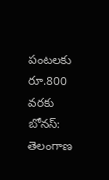పంటలకు రూ.800 వరకు బోనస్: తెలంగాణ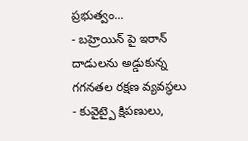ప్రభుత్వం...
- బహ్రెయిన్ పై ఇరాన్ దాడులను అడ్డుకున్న గగనతల రక్షణ వ్యవస్థలు
- కువైట్పై క్షిపణులు,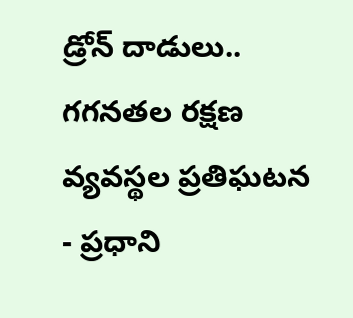డ్రోన్ దాడులు.. గగనతల రక్షణ వ్యవస్థల ప్రతిఘటన
- ప్రధాని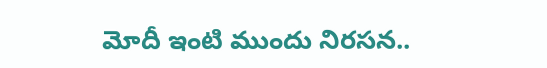మోదీ ఇంటి ముందు నిరసన..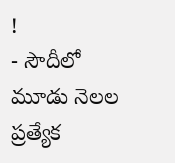!
- సౌదీలో మూడు నెలల ప్రత్యేక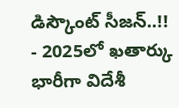డిస్కౌంట్ సీజన్..!!
- 2025లో ఖతార్కు భారీగా విదేశీ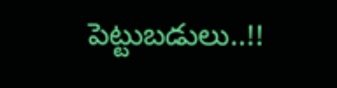పెట్టుబడులు..!!